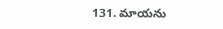131. మాయను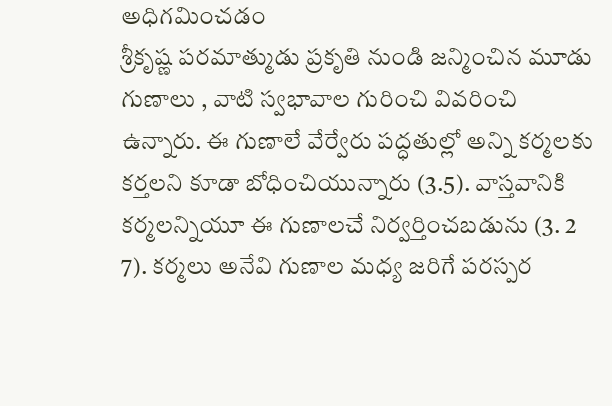అధిగమించడం
శ్రీకృష్ణ పరమాత్ముడు ప్రకృతి నుండి జన్మించిన మూడు గుణాలు , వాటి స్వభావాల గురించి వివరించి ఉన్నారు. ఈ గుణాలే వేర్వేరు పద్ధతుల్లో అన్ని కర్మలకు కర్తలని కూడా బోధించియున్నారు (3.5). వాస్తవానికి కర్మలన్నియూ ఈ గుణాలచే నిర్వర్తించబడును (3. 2 7). కర్మలు అనేవి గుణాల మధ్య జరిగే పరస్పర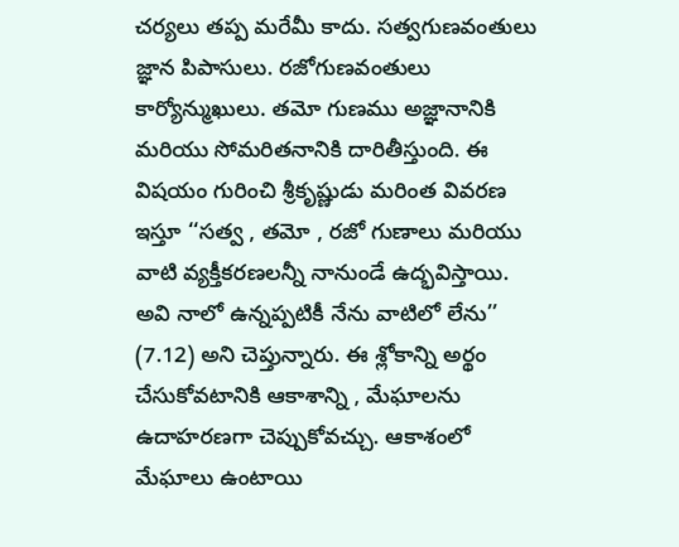చర్యలు తప్ప మరేమీ కాదు. సత్వగుణవంతులు జ్ఞాన పిపాసులు. రజోగుణవంతులు కార్యోన్ముఖులు. తమో గుణము అజ్ఞానానికి మరియు సోమరితనానికి దారితీస్తుంది. ఈ విషయం గురించి శ్రీకృష్ణుడు మరింత వివరణ ఇస్తూ ‘‘సత్వ , తమో , రజో గుణాలు మరియు వాటి వ్యక్తీకరణలన్నీ నానుండే ఉద్భవిస్తాయి. అవి నాలో ఉన్నప్పటికీ నేను వాటిలో లేను’’ (7.12) అని చెప్తున్నారు. ఈ శ్లోకాన్ని అర్థం చేసుకోవటానికి ఆకాశాన్ని , మేఘాలను ఉదాహరణగా చెప్పుకోవచ్చు. ఆకాశంలో మేఘాలు ఉంటాయి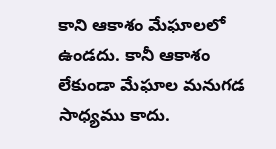కాని ఆకాశం మేఘాలలో ఉండదు. కానీ ఆకాశం లేకుండా మేఘాల మనుగడ సాధ్యము కాదు.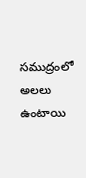సముద్రంలో అలలు ఉంటాయి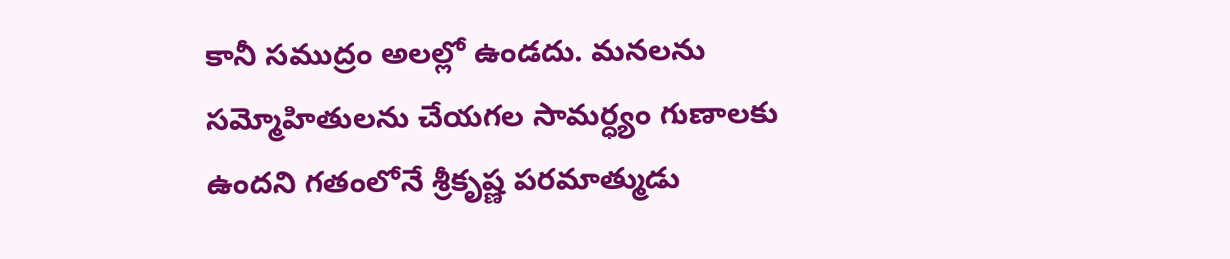కానీ సముద్రం అలల్లో ఉండదు. మనలను సమ్మోహితులను చేయగల సామర్ధ్యం గుణాలకు ఉందని గతంలోనే శ్రీకృష్ణ పరమాత్ముడు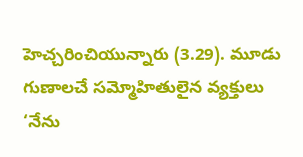హెచ్చరించియున్నారు (3.29). మూడు గుణాలచే సమ్మోహితులైన వ్యక్తులు ‘నేను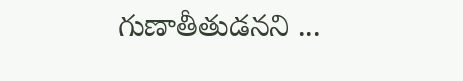గుణాతీతుడనని ...